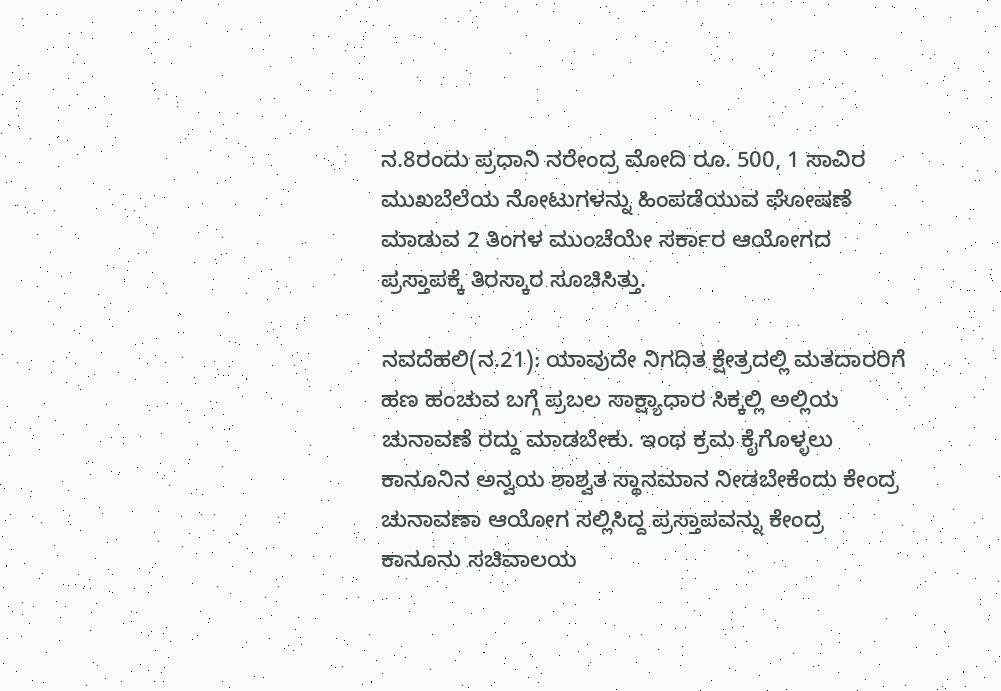ನ.8ರಂದು ಪ್ರಧಾನಿ ನರೇಂದ್ರ ಮೋದಿ ರೂ. 500, 1 ಸಾವಿರ ಮುಖಬೆಲೆಯ ನೋಟುಗಳನ್ನು ಹಿಂಪಡೆಯುವ ಘೋಷಣೆ ಮಾಡುವ 2 ತಿಂಗಳ ಮುಂಚೆಯೇ ಸರ್ಕಾರ ಆಯೋಗದ ಪ್ರಸ್ತಾಪಕ್ಕೆ ತಿರಸ್ಕಾರ ಸೂಚಿಸಿತ್ತು.

ನವದೆಹಲಿ(ನ.21): ಯಾವುದೇ ನಿಗದಿತ ಕ್ಷೇತ್ರದಲ್ಲಿ ಮತದಾರರಿಗೆ ಹಣ ಹಂಚುವ ಬಗ್ಗೆ ಪ್ರಬಲ ಸಾಕ್ಷ್ಯಾಧಾರ ಸಿಕ್ಕಲ್ಲಿ ಅಲ್ಲಿಯ ಚುನಾವಣೆ ರದ್ದು ಮಾಡಬೇಕು. ಇಂಥ ಕ್ರಮ ಕೈಗೊಳ್ಳಲು ಕಾನೂನಿನ ಅನ್ವಯ ಶಾಶ್ವತ ಸ್ಥಾನಮಾನ ನೀಡಬೇಕೆಂದು ಕೇಂದ್ರ ಚುನಾವಣಾ ಆಯೋಗ ಸಲ್ಲಿಸಿದ್ದ ಪ್ರಸ್ತಾಪವನ್ನು ಕೇಂದ್ರ ಕಾನೂನು ಸಚಿವಾಲಯ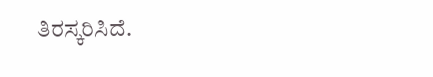ತಿರಸ್ಕರಿಸಿದೆ.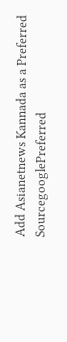Add Asianetnews Kannada as a Preferred SourcegooglePreferred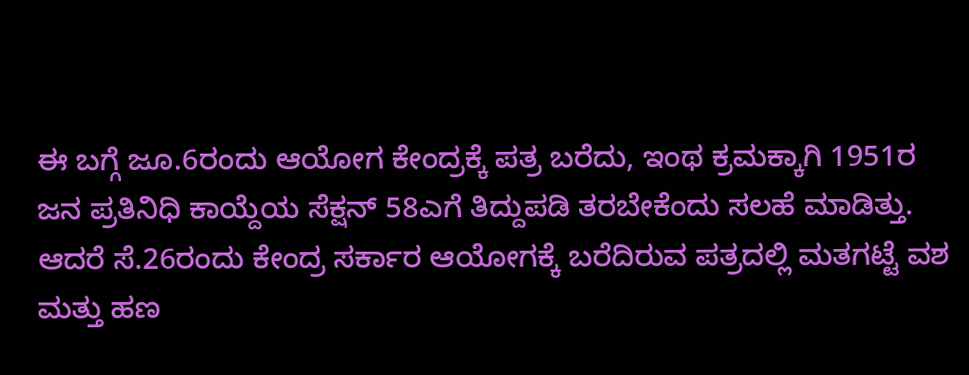ಈ ಬಗ್ಗೆ ಜೂ.6ರಂದು ಆಯೋಗ ಕೇಂದ್ರಕ್ಕೆ ಪತ್ರ ಬರೆದು, ಇಂಥ ಕ್ರಮಕ್ಕಾಗಿ 1951ರ ಜನ ಪ್ರತಿನಿಧಿ ಕಾಯ್ದೆಯ ಸೆಕ್ಷನ್ 58ಎಗೆ ತಿದ್ದುಪಡಿ ತರಬೇಕೆಂದು ಸಲಹೆ ಮಾಡಿತ್ತು. ಆದರೆ ಸೆ.26ರಂದು ಕೇಂದ್ರ ಸರ್ಕಾರ ಆಯೋಗಕ್ಕೆ ಬರೆದಿರುವ ಪತ್ರದಲ್ಲಿ ಮತಗಟ್ಟೆ ವಶ ಮತ್ತು ಹಣ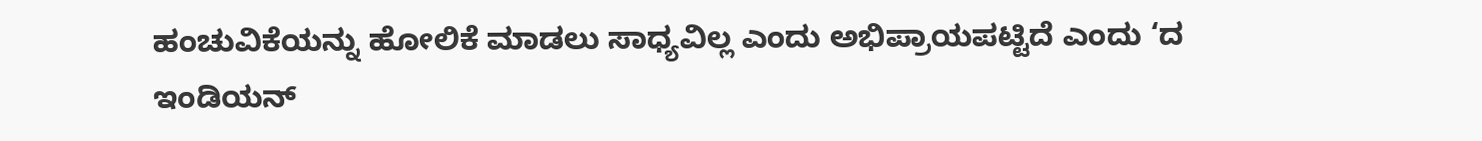ಹಂಚುವಿಕೆಯನ್ನು ಹೋಲಿಕೆ ಮಾಡಲು ಸಾಧ್ಯವಿಲ್ಲ ಎಂದು ಅಭಿಪ್ರಾಯಪಟ್ಟಿದೆ ಎಂದು ‘ದ ಇಂಡಿಯನ್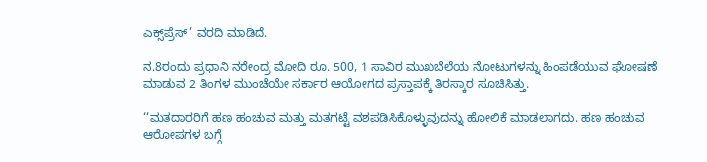ಎಕ್ಸ್‌ಪ್ರೆಸ್’ ವರದಿ ಮಾಡಿದೆ.

ನ.8ರಂದು ಪ್ರಧಾನಿ ನರೇಂದ್ರ ಮೋದಿ ರೂ. 500, 1 ಸಾವಿರ ಮುಖಬೆಲೆಯ ನೋಟುಗಳನ್ನು ಹಿಂಪಡೆಯುವ ಘೋಷಣೆ ಮಾಡುವ 2 ತಿಂಗಳ ಮುಂಚೆಯೇ ಸರ್ಕಾರ ಆಯೋಗದ ಪ್ರಸ್ತಾಪಕ್ಕೆ ತಿರಸ್ಕಾರ ಸೂಚಿಸಿತ್ತು.

‘‘ಮತದಾರರಿಗೆ ಹಣ ಹಂಚುವ ಮತ್ತು ಮತಗಟ್ಟೆ ವಶಪಡಿಸಿಕೊಳ್ಳುವುದನ್ನು ಹೋಲಿಕೆ ಮಾಡಲಾಗದು. ಹಣ ಹಂಚುವ ಆರೋಪಗಳ ಬಗ್ಗೆ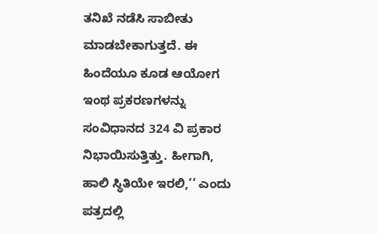ತನಿಖೆ ನಡೆಸಿ ಸಾಬೀತು ಮಾಡಬೇಕಾಗುತ್ತದೆ. ಈ ಹಿಂದೆಯೂ ಕೂಡ ಆಯೋಗ ಇಂಥ ಪ್ರಕರಣಗಳನ್ನು ಸಂವಿಧಾನದ 324 ವಿ ಪ್ರಕಾರ ನಿಭಾಯಿಸುತ್ತಿತ್ತು. ಹೀಗಾಗಿ, ಹಾಲಿ ಸ್ಥಿತಿಯೇ ಇರಲಿ,’’ ಎಂದು ಪತ್ರದಲ್ಲಿ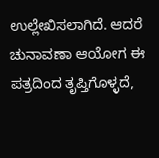ಉಲ್ಲೇಖಿಸಲಾಗಿದೆ. ಆದರೆ ಚುನಾವಣಾ ಆಯೋಗ ಈ ಪತ್ರದಿಂದ ತೃಪ್ತಿಗೊಳ್ಳದೆ,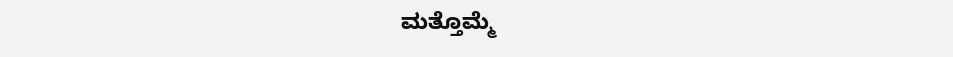ಮತ್ತೊಮ್ಮೆ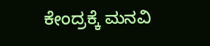ಕೇಂದ್ರಕ್ಕೆ ಮನವಿ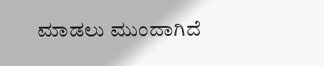ಮಾಡಲು ಮುಂದಾಗಿದೆ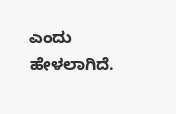ಎಂದು ಹೇಳಲಾಗಿದೆ.